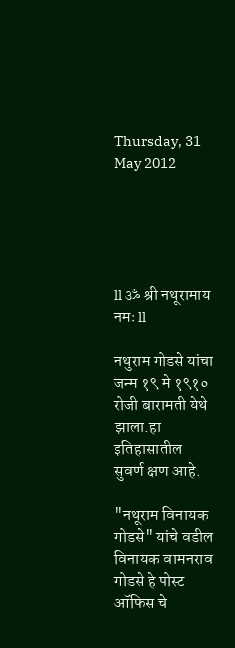Thursday, 31 May 2012





ll ॐ श्री नथूरामाय नमः ll

नथुराम गोडसे यांचा जन्म १९ मे १९१० रोजी बारामती येथे झाला.हा इतिहासातील सुवर्ण क्षण आहे.

"नथूराम विनायक गोडसे" यांचे वडील विनायक वामनराव गोडसे हे पोस्ट ऑफिस चे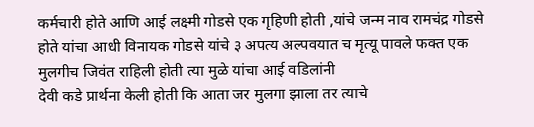कर्मचारी होते आणि आई लक्ष्मी गोडसे एक गृहिणी होती ,यांचे जन्म नाव रामचंद्र गोडसे होते यांचा आधी विनायक गोडसे यांचे ३ अपत्य अल्पवयात च मृत्यू पावले फक्त एक मुलगीच जिवंत राहिली होती त्या मुळे यांचा आई वडिलांनी
देवी कडे प्रार्थना केली होती कि आता जर मुलगा झाला तर त्याचे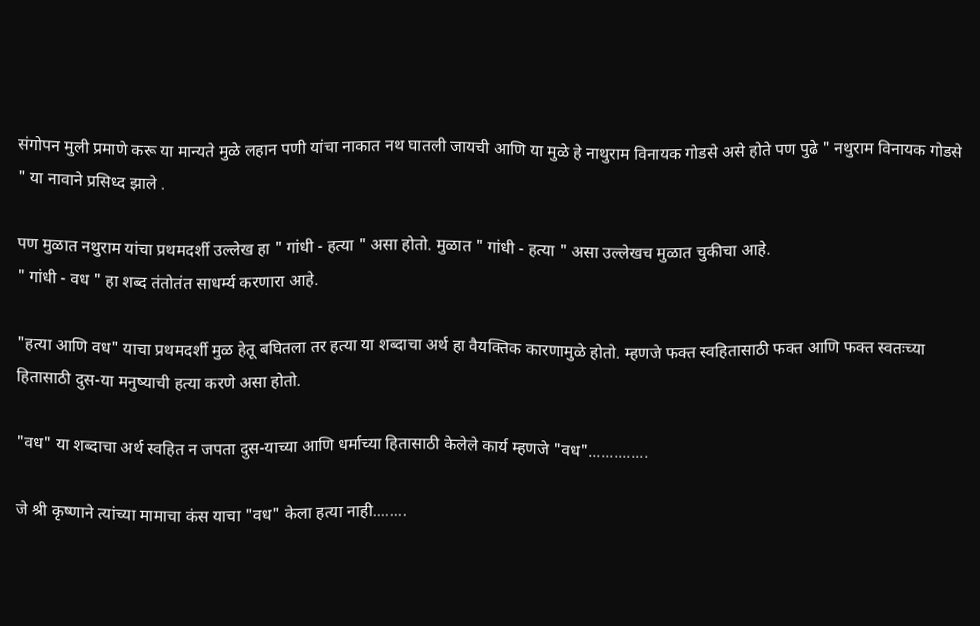संगोपन मुली प्रमाणे करू या मान्यते मुळे लहान पणी यांचा नाकात नथ घातली जायची आणि या मुळे हे नाथुराम विनायक गोडसे असे होते पण पुढे " नथुराम विनायक गोडसे " या नावाने प्रसिध्द झाले .

पण मुळात नथुराम यांचा प्रथमदर्शी उल्लेख हा " गांधी - हत्या " असा होतो. मुळात " गांधी - हत्या " असा उल्लेखच मुळात चुकीचा आहे.
" गांधी - वध " हा शब्द तंतोतंत साधर्म्य करणारा आहे.

"हत्या आणि वध" याचा प्रथमदर्शी मुळ हेतू बघितला तर हत्या या शब्दाचा अर्थ हा वैयक्तिक कारणामुळे होतो. म्हणजे फक्त स्वहितासाठी फक्त आणि फक्त स्वतःच्या हितासाठी दुस-या मनुष्याची हत्या करणे असा होतो.

"वध" या शब्दाचा अर्थ स्वहित न जपता दुस-याच्या आणि धर्माच्या हितासाठी केलेले कार्य म्हणजे "वध"..............

जे श्री कृष्णाने त्यांच्या मामाचा कंस याचा "वध" केला हत्या नाही........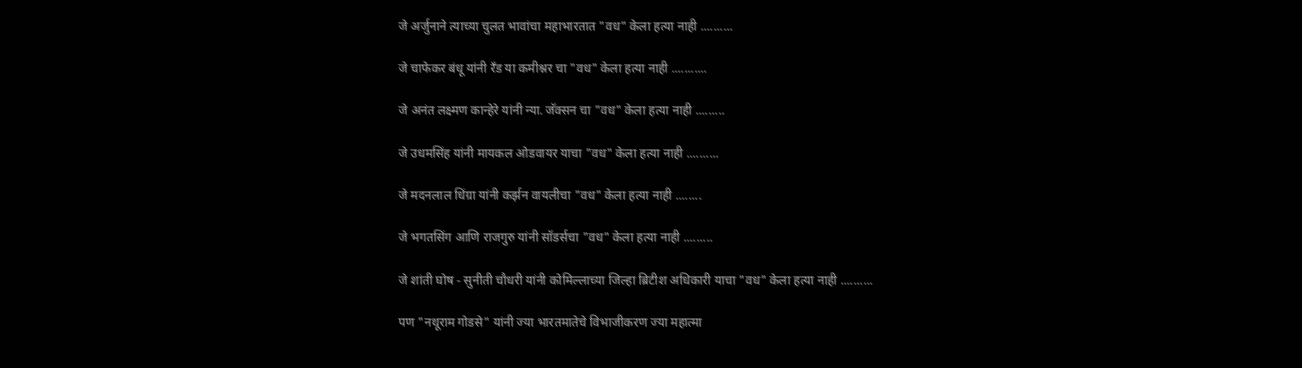जे अर्जुनाने त्याच्या चुलत भावांचा महाभारतात "वध" केला हत्या नाही ..........

जे चाफेकर बंधू यांनी रँड या कमीश्नर चा "वध" केला हत्या नाही ...........

जे अनंत लक्ष्मण कान्हेरे यांनी न्या. जॅक्सन चा "वध" केला हत्या नाही .........

जे उधमसिंह यांनी मायकल ओडवायर याचा "वध" केला हत्या नाही ..........

जे मदनलाल धिंग्रा यांनी कर्झन वायलीचा "वध" केला हत्या नाही ........

जे भगतसिंग आणि राजगुरु यांनी सॉडर्सचा "वध" केला हत्या नाही .........

जे शांती घोष - सुनीती चौधरी यांनी कोमिल्लाच्या जिल्हा ब्रिटीश अधिकारी याचा "वध" केला हत्या नाही ..........

पण "नथूराम गोडसे" यांनी ज्या भारतमातेचे विभाजीकरण ज्या महात्मा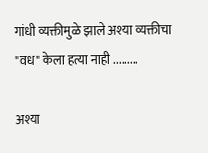गांधी व्यक्तीमुळे झाले अश्या व्यक्तीचा "वध" केला हत्या नाही .........

अश्या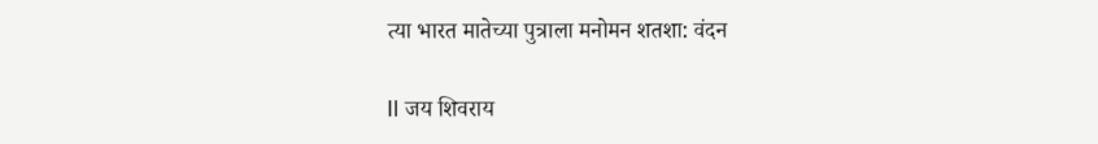त्या भारत मातेच्या पुत्राला मनोमन शतशा: वंदन

ll जय शिवराय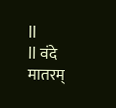ll
ll वंदे मातरम्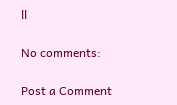ll

No comments:

Post a Comment